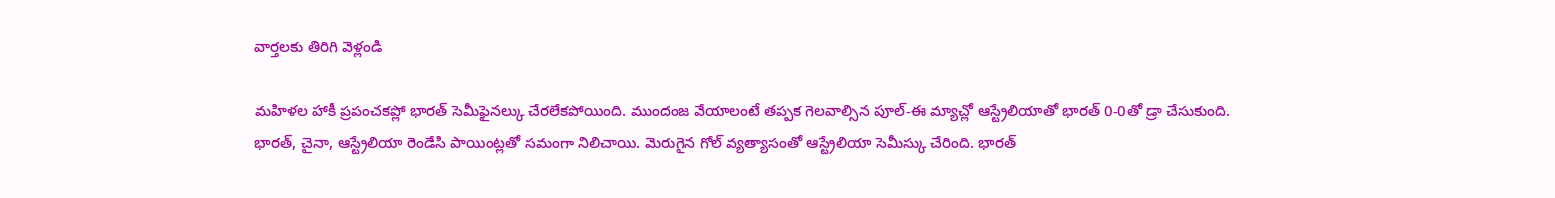వార్తలకు తిరిగి వెళ్లండి

మహిళల హాకీ ప్రపంచకప్లో భారత్ సెమీఫైనల్కు చేరలేకపోయింది. ముందంజ వేయాలంటే తప్పక గెలవాల్సిన పూల్-ఈ మ్యాచ్లో ఆస్ట్రేలియాతో భారత్ 0-0తో డ్రా చేసుకుంది.
భారత్, చైనా, ఆస్ట్రేలియా రెండేసి పాయింట్లతో సమంగా నిలిచాయి. మెరుగైన గోల్ వ్యత్యాసంతో ఆస్ట్రేలియా సెమీస్కు చేరింది. భారత్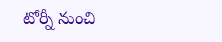టోర్నీ నుంచి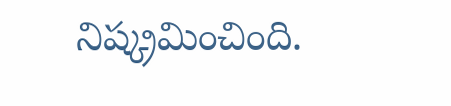నిష్క్రమించింది.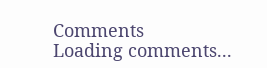Comments
Loading comments...